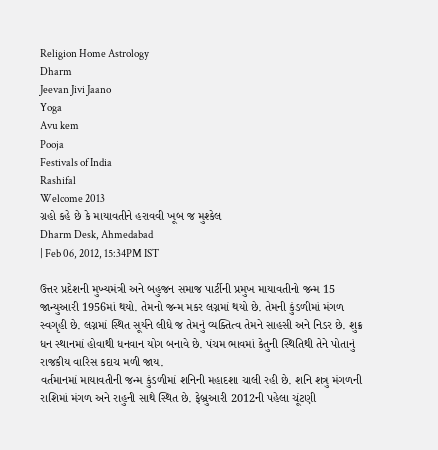Religion Home Astrology
Dharm
Jeevan Jivi Jaano
Yoga
Avu kem
Pooja
Festivals of India
Rashifal
Welcome 2013
ગ્રહો કહે છે કે માયાવતીને હરાવવી ખૂબ જ મુશ્કેલ
Dharm Desk, Ahmedabad
| Feb 06, 2012, 15:34PM IST

ઉત્તર પ્રદેશની મુખ્યમંત્રી અને બહુજન સમાજ પાર્ટીની પ્રમુખ માયાવતીનો જન્મ 15 જાન્યુઆરી 1956માં થયો. તેમનો જન્મ મકર લગ્નમાં થયો છે. તેમની કુંડળીમાં મંગળ સ્વગૃહી છે. લગ્નમાં સ્થિત સૂર્યને લીધે જ તેમનું વ્યક્તિત્વ તેમને સાહસી અને નિડર છે. શુક્ર ધન સ્થાનમાં હોવાથી ધનવાન યોગ બનાવે છે. પંચમ ભાવમાં કેતુની સ્થિતિથી તેને પોતાનું રાજકીય વારિસ કદાચ મળી જાય.
વર્તમાનમાં માયાવતીની જન્મ કુંડળીમાં શનિની મહાદશા ચાલી રહી છે. શનિ શત્રુ મંગળની રાશિમાં મંગળ અને રાહુની સાથે સ્થિત છે. ફેબ્રુઆરી 2012ની પહેલા ચૂંટણી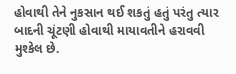હોવાથી તેને નુકસાન થઈ શકતું હતું પરંતુ ત્યાર બાદની ચૂંટણી હોવાથી માયાવતીને હરાવવી મુશ્કેલ છે.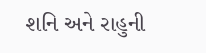શનિ અને રાહુની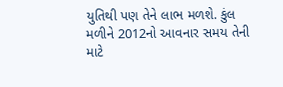યુતિથી પણ તેને લાભ મળશે. કુંલ મળીને 2012નો આવનાર સમય તેની માટે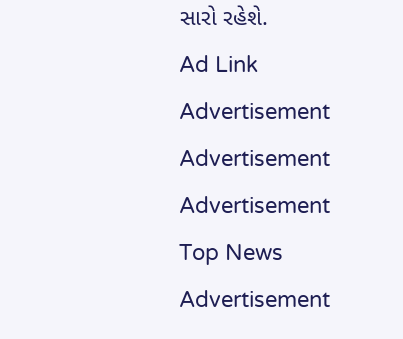સારો રહેશે.
Ad Link
Advertisement
Advertisement
Advertisement
Top News
Advertisement